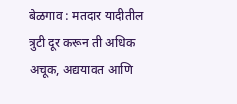बेळगाव : मतदार यादीतील त्रुटी दूर करून ती अधिक अचूक, अद्ययावत आणि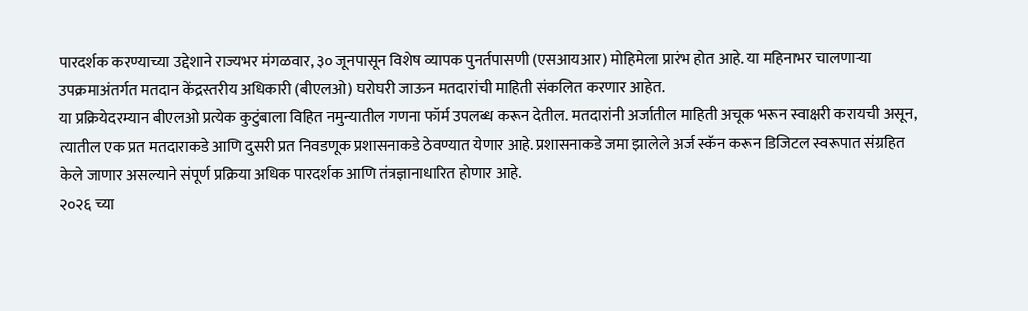पारदर्शक करण्याच्या उद्देशाने राज्यभर मंगळवार, ३० जूनपासून विशेष व्यापक पुनर्तपासणी (एसआयआर) मोहिमेला प्रारंभ होत आहे. या महिनाभर चालणाऱ्या उपक्रमाअंतर्गत मतदान केंद्रस्तरीय अधिकारी (बीएलओ) घरोघरी जाऊन मतदारांची माहिती संकलित करणार आहेत.
या प्रक्रियेदरम्यान बीएलओ प्रत्येक कुटुंबाला विहित नमुन्यातील गणना फॉर्म उपलब्ध करून देतील. मतदारांनी अर्जातील माहिती अचूक भरून स्वाक्षरी करायची असून, त्यातील एक प्रत मतदाराकडे आणि दुसरी प्रत निवडणूक प्रशासनाकडे ठेवण्यात येणार आहे. प्रशासनाकडे जमा झालेले अर्ज स्कॅन करून डिजिटल स्वरूपात संग्रहित केले जाणार असल्याने संपूर्ण प्रक्रिया अधिक पारदर्शक आणि तंत्रज्ञानाधारित होणार आहे.
२०२६ च्या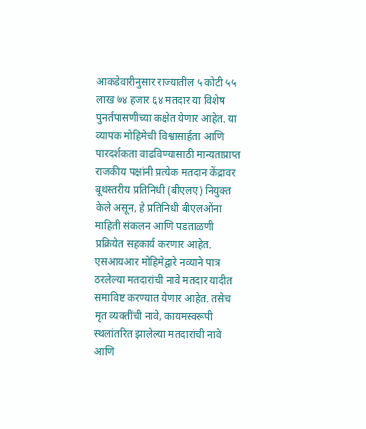आकडेवारीनुसार राज्यातील ५ कोटी ५५ लाख ७४ हजार ६४ मतदार या विशेष पुनर्तपासणीच्या कक्षेत येणार आहेत. या व्यापक मोहिमेची विश्वासार्हता आणि पारदर्शकता वाढविण्यासाठी मान्यताप्राप्त राजकीय पक्षांनी प्रत्येक मतदान केंद्रावर बूथस्तरीय प्रतिनिधी (बीएलए) नियुक्त केले असून, हे प्रतिनिधी बीएलओंना माहिती संकलन आणि पडताळणी प्रक्रियेत सहकार्य करणार आहेत.
एसआयआर मोहिमेद्वारे नव्याने पात्र ठरलेल्या मतदारांची नावे मतदार यादीत समाविष्ट करण्यात येणार आहेत. तसेच मृत व्यक्तींची नावे, कायमस्वरूपी स्थलांतरित झालेल्या मतदारांची नावे आणि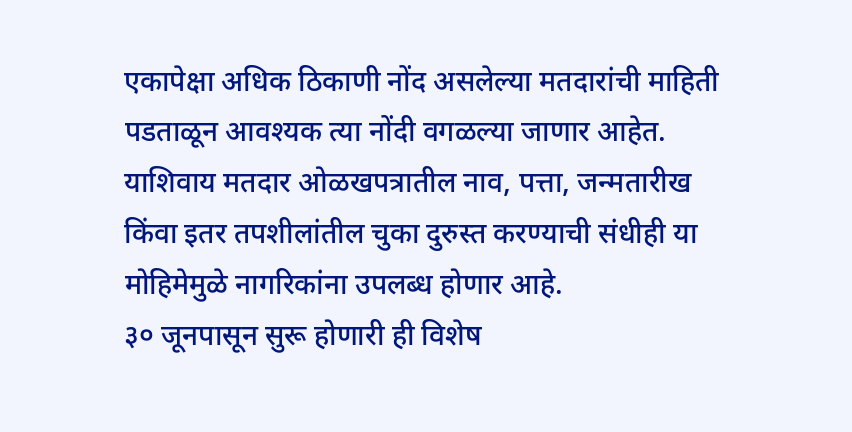एकापेक्षा अधिक ठिकाणी नोंद असलेल्या मतदारांची माहिती पडताळून आवश्यक त्या नोंदी वगळल्या जाणार आहेत. याशिवाय मतदार ओळखपत्रातील नाव, पत्ता, जन्मतारीख किंवा इतर तपशीलांतील चुका दुरुस्त करण्याची संधीही या मोहिमेमुळे नागरिकांना उपलब्ध होणार आहे.
३० जूनपासून सुरू होणारी ही विशेष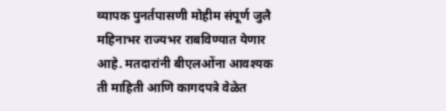व्यापक पुनर्तपासणी मोहीम संपूर्ण जुलै महिनाभर राज्यभर राबविण्यात येणार आहे. मतदारांनी बीएलओंना आवश्यक ती माहिती आणि कागदपत्रे वेळेत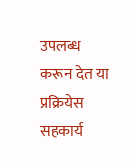उपलब्ध करून देत या प्रक्रियेस सहकार्य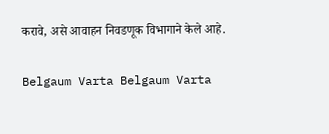करावे, असे आवाहन निवडणूक विभागाने केले आहे.

Belgaum Varta Belgaum Varta